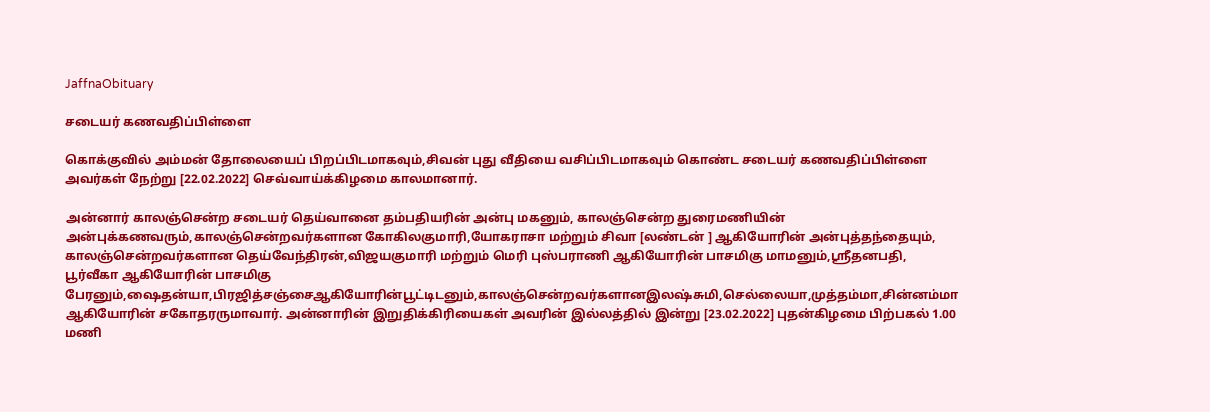JaffnaObituary

சடையர் கணவதிப்பிள்ளை

கொக்குவில் அம்மன் தோலையைப் பிறப்பிடமாகவும்,சிவன் புது வீதியை வசிப்பிடமாகவும் கொண்ட சடையர் கணவதிப்பிள்ளை அவர்கள் நேற்று [22.02.2022] செவ்வாய்க்கிழமை காலமானார்.

அன்னார் காலஞ்சென்ற சடையர் தெய்வானை தம்பதியரின் அன்பு மகனும், காலஞ்சென்ற துரைமணியின் அன்புக்கணவரும்,காலஞ்சென்றவர்களான கோகிலகுமாரி,யோகராசா மற்றும் சிவா [லண்டன் ] ஆகியோரின் அன்புத்தந்தையும், காலஞ்சென்றவர்களான தெய்வேந்திரன்,விஜயகுமாரி மற்றும் மெரி புஸ்பராணி ஆகியோரின் பாசமிகு மாமனும்,ஸ்ரீதனபதி, பூர்வீகா ஆகியோரின் பாசமிகு பேரனும்,ஷைதன்யா,பிரஜித்சஞ்சைஆகியோரின்பூட்டிடனும்,காலஞ்சென்றவர்களானஇலஷ்சுமி,செல்லையா,முத்தம்மா,சின்னம்மா ஆகியோரின் சகோதரருமாவார். அன்னாரின் இறுதிக்கிரியைகள் அவரின் இல்லத்தில் இன்று [23.02.2022] புதன்கிழமை பிற்பகல் 1.00 மணி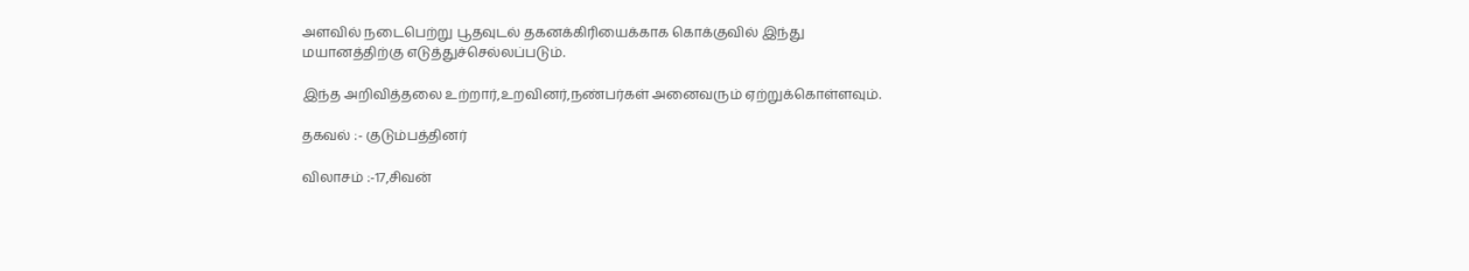அளவில் நடைபெற்று பூதவுடல் தகனக்கிரியைக்காக கொக்குவில் இந்து மயானத்திற்கு எடுத்துச்செல்லப்படும்.

இந்த அறிவித்தலை உற்றார்,உறவினர்,நண்பர்கள் அனைவரும் ஏற்றுக்கொள்ளவும்.

தகவல் :- குடும்பத்தினர்

விலாசம் :-17,சிவன்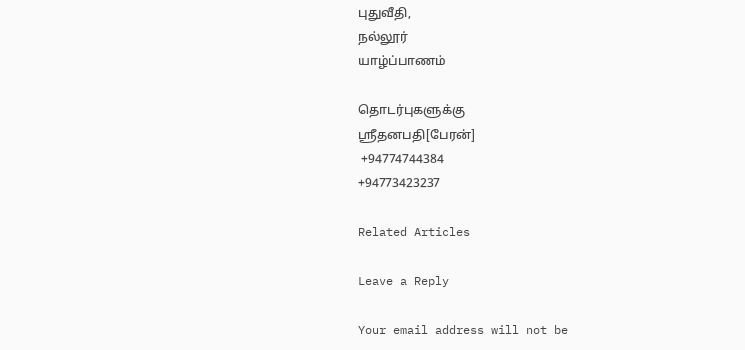புதுவீதி,
நல்லூர்
யாழ்ப்பாணம்

தொடர்புகளுக்கு
ஸ்ரீதனபதி[பேரன்]
 +94774744384
+94773423237

Related Articles

Leave a Reply

Your email address will not be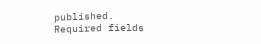published. Required fields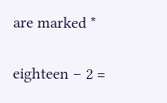are marked *

eighteen − 2 =